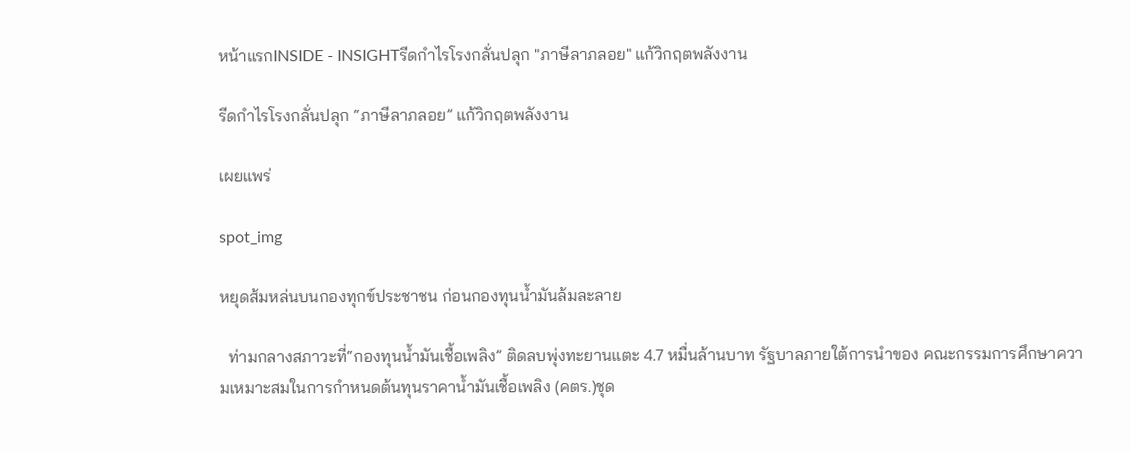หน้าแรกINSIDE - INSIGHTรีดกำไรโรงกลั่นปลุก "ภาษีลาภลอย" แก้วิกฤตพลังงาน

รีดกำไรโรงกลั่นปลุก “ภาษีลาภลอย” แก้วิกฤตพลังงาน

เผยแพร่

spot_img

หยุดส้มหล่นบนกองทุกข์ประชาชน ก่อนกองทุนน้ำมันล้มละลาย

  ท่ามกลางสภาวะที่“กองทุนน้ำมันเชื้อเพลิง” ติดลบพุ่งทะยานแตะ 4.7 หมื่นล้านบาท รัฐบาลภายใต้การนำของ คณะกรรมการศึกษาความเหมาะสมในการกำหนดต้นทุนราคาน้ำมันเชื้อเพลิง (คตร.)ชุด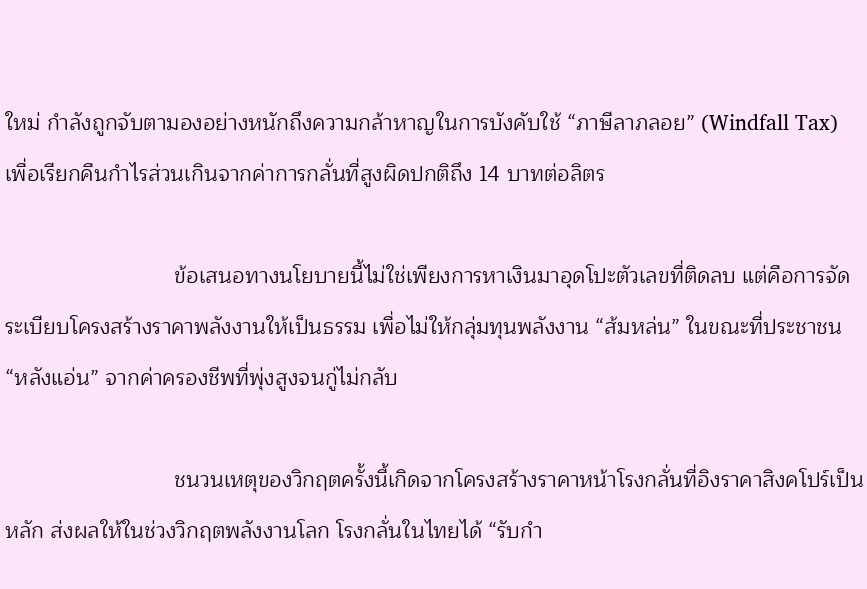ใหม่ กำลังถูกจับตามองอย่างหนักถึงความกล้าหาญในการบังคับใช้ “ภาษีลาภลอย” (Windfall Tax) เพื่อเรียกคืนกำไรส่วนเกินจากค่าการกลั่นที่สูงผิดปกติถึง 14 บาทต่อลิตร

                            ข้อเสนอทางนโยบายนี้ไม่ใช่เพียงการหาเงินมาอุดโปะตัวเลขที่ติดลบ แต่คือการจัดระเบียบโครงสร้างราคาพลังงานให้เป็นธรรม เพื่อไม่ให้กลุ่มทุนพลังงาน “ส้มหล่น” ในขณะที่ประชาชน “หลังแอ่น” จากค่าครองชีพที่พุ่งสูงจนกู่ไม่กลับ

                            ชนวนเหตุของวิกฤตครั้งนี้เกิดจากโครงสร้างราคาหน้าโรงกลั่นที่อิงราคาสิงคโปร์เป็นหลัก ส่งผลให้ในช่วงวิกฤตพลังงานโลก โรงกลั่นในไทยได้ “รับกำ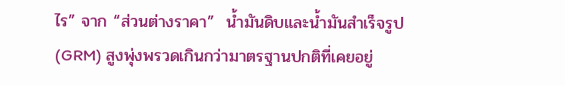ไร” จาก “ส่วนต่างราคา”  น้ำมันดิบและน้ำมันสำเร็จรูป (GRM) สูงพุ่งพรวดเกินกว่ามาตรฐานปกติที่เคยอยู่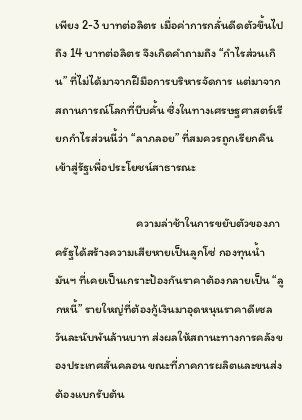เพียง 2-3 บาทต่อลิตร เมื่อค่าการกลั่นดีดตัวขึ้นไปถึง 14 บาทต่อลิตร จึงเกิดคำถามถึง “กำไรส่วนเกิน” ที่ไม่ได้มาจากฝีมือการบริหารจัดการ แต่มาจากสถานการณ์โลกที่บีบคั้น ซึ่งในทางเศรษฐศาสตร์เรียกกำไรส่วนนี้ว่า “ลาภลอย” ที่สมควรถูกเรียกคืนเข้าสู่รัฐเพื่อประโยชน์สาธารณะ

                              ความล่าช้าในการขยับตัวของภาครัฐได้สร้างความเสียหายเป็นลูกโซ่ กองทุนน้ำมันฯ ที่เคยเป็นเกราะป้องกันราคาต้องกลายเป็น “ลูกหนี้” รายใหญ่ที่ต้องกู้เงินมาอุดหนุนราคาดีเซลวันละนับพันล้านบาท ส่งผลให้สถานะทางการคลังของประเทศสั่นคลอน ขณะที่ภาคการผลิตและขนส่งต้องแบกรับต้น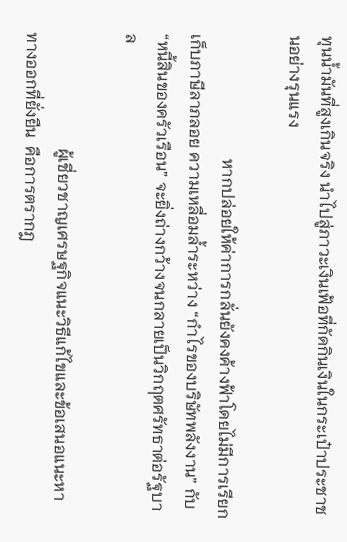ทุนน้ำมันที่สูงเกินจริง นำไปสู่ภาวะเงินเฟ้อที่กัดกินเงินในกระเป๋าประชาชนอย่างรุนแรง

                              หากปล่อยให้ค่าการกลั่นยังคงค้างฟ้าโดยไม่มีการเรียกเก็บภาษีลาภลอย ความเหลื่อมล้ำระหว่าง “กำไรของบริษัทพลังงาน” กับ “หนี้สินของครัวเรือน” จะยิ่งถ่างกว้างจนกลายเป็นวิกฤตศรัทธาต่อรัฐบาล

                            ผู้เชี่ยวชาญเศรษฐกิจแนะวิธีแก้ไขและข้อเสนอแนะหาทางออกที่ยั่งยืน  คือการตรากฎ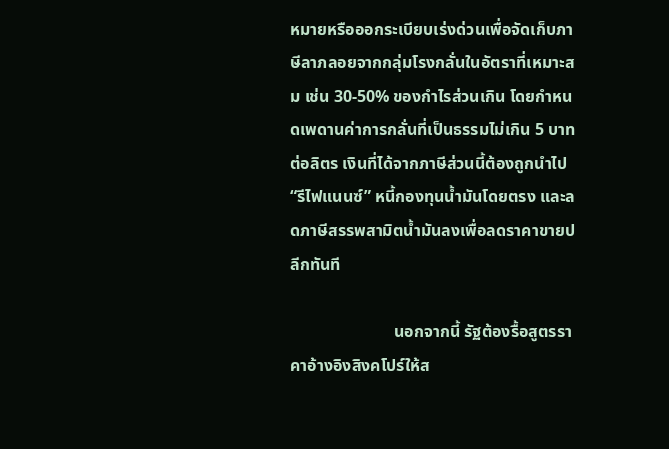หมายหรือออกระเบียบเร่งด่วนเพื่อจัดเก็บภาษีลาภลอยจากกลุ่มโรงกลั่นในอัตราที่เหมาะสม เช่น 30-50% ของกำไรส่วนเกิน โดยกำหนดเพดานค่าการกลั่นที่เป็นธรรมไม่เกิน 5 บาทต่อลิตร เงินที่ได้จากภาษีส่วนนี้ต้องถูกนำไป “รีไฟแนนซ์” หนี้กองทุนน้ำมันโดยตรง และลดภาษีสรรพสามิตน้ำมันลงเพื่อลดราคาขายปลีกทันที

                         นอกจากนี้ รัฐต้องรื้อสูตรราคาอ้างอิงสิงคโปร์ให้ส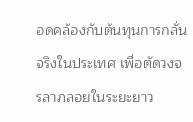อดคล้องกับต้นทุนการกลั่นจริงในประเทศ เพื่อตัดวงจรลาภลอยในระยะยาว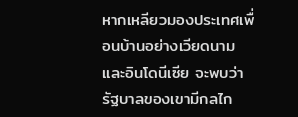หากเหลียวมองประเทศเพื่อนบ้านอย่างเวียดนามและอินโดนีเซีย จะพบว่ารัฐบาลของเขามีกลไก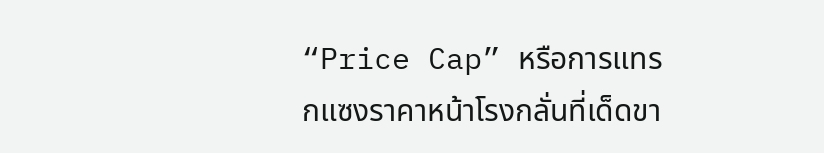“Price Cap” หรือการแทรกแซงราคาหน้าโรงกลั่นที่เด็ดขา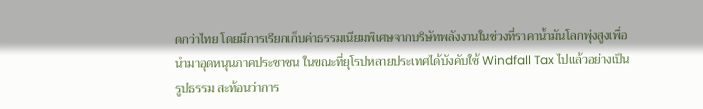ดกว่าไทย โดยมีการเรียกเก็บค่าธรรมเนียมพิเศษจากบริษัทพลังงานในช่วงที่ราคาน้ำมันโลกพุ่งสูงเพื่อนำมาอุดหนุนภาคประชาชน ในขณะที่ยุโรปหลายประเทศได้บังคับใช้ Windfall Tax ไปแล้วอย่างเป็นรูปธรรม สะท้อนว่าการ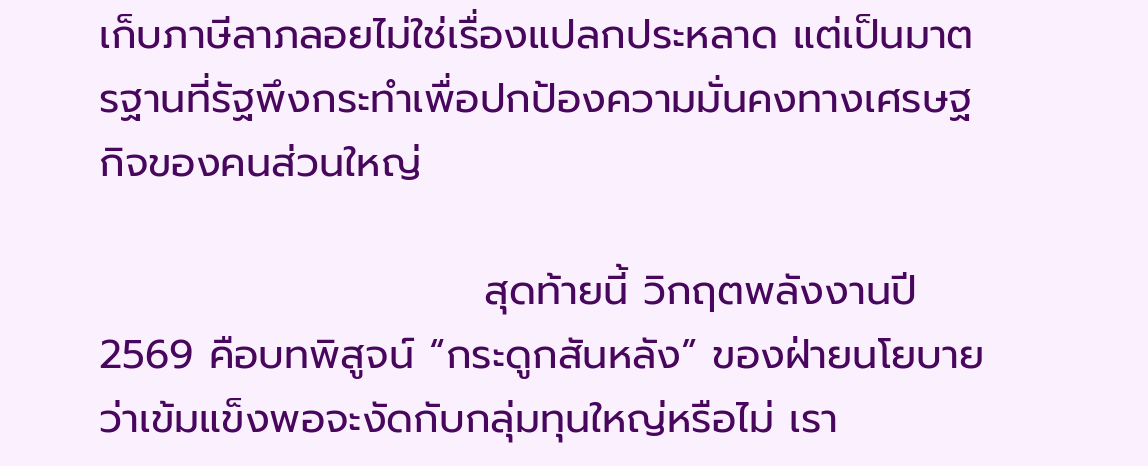เก็บภาษีลาภลอยไม่ใช่เรื่องแปลกประหลาด แต่เป็นมาตรฐานที่รัฐพึงกระทำเพื่อปกป้องความมั่นคงทางเศรษฐกิจของคนส่วนใหญ่

                          สุดท้ายนี้ วิกฤตพลังงานปี 2569 คือบทพิสูจน์ “กระดูกสันหลัง” ของฝ่ายนโยบายว่าเข้มแข็งพอจะงัดกับกลุ่มทุนใหญ่หรือไม่ เรา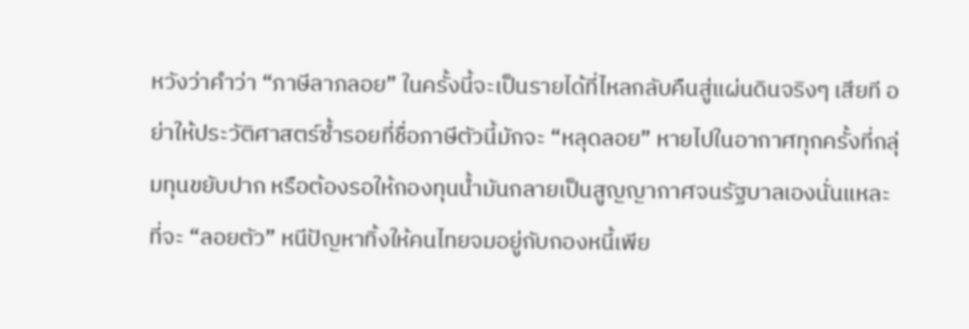หวังว่าคำว่า “ภาษีลาภลอย” ในครั้งนี้จะเป็นรายได้ที่ไหลกลับคืนสู่แผ่นดินจริงๆ เสียที อย่าให้ประวัติศาสตร์ซ้ำรอยที่ชื่อภาษีตัวนี้มักจะ “หลุดลอย” หายไปในอากาศทุกครั้งที่กลุ่มทุนขยับปาก หรือต้องรอให้กองทุนน้ำมันกลายเป็นสูญญากาศจนรัฐบาลเองนั่นแหละที่จะ “ลอยตัว” หนีปัญหาทิ้งให้คนไทยจมอยู่กับกองหนี้เพีย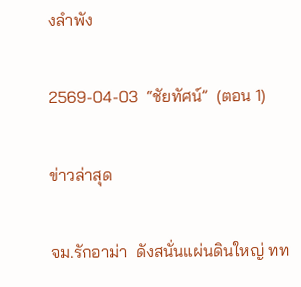งลำพัง

2569-04-03  “ชัยทัศน์”  (ตอน 1)

ข่าวล่าสุด

จม.รักอาม่า  ดังสนั่นแผ่นดินใหญ่ ทท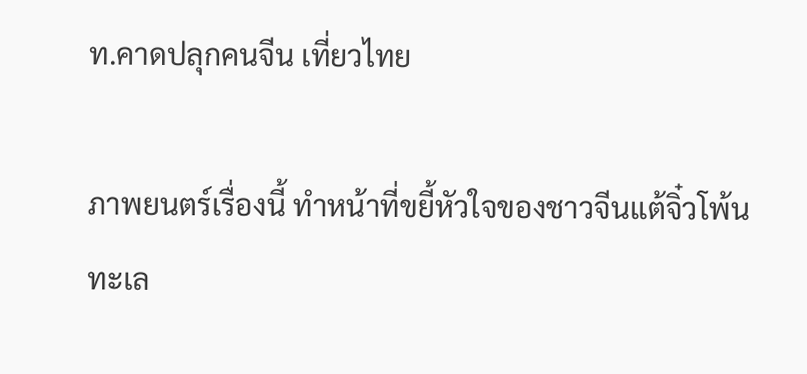ท.คาดปลุกคนจีน เที่ยวไทย

ภาพยนตร์เรื่องนี้ ทำหน้าที่ขยี้หัวใจของชาวจีนแต้จิ๋วโพ้นทะเล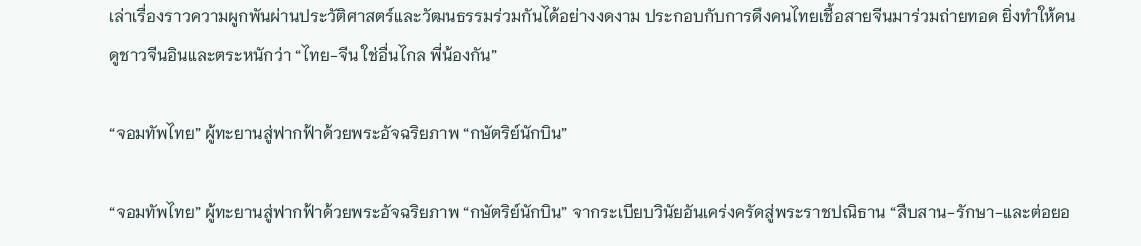เล่าเรื่องราวความผูกพันผ่านประวัติศาสตร์และวัฒนธรรมร่วมกันได้อย่างงดงาม ประกอบกับการดึงคนไทยเชื้อสายจีนมาร่วมถ่ายทอด ยิ่งทำให้คนดูชาวจีนอินและตระหนักว่า “ไทย-จีน ใช่อื่นไกล พี่น้องกัน”

“จอมทัพไทย” ผู้ทะยานสู่ฟากฟ้าด้วยพระอัจฉริยภาพ “กษัตริย์นักบิน”

“จอมทัพไทย” ผู้ทะยานสู่ฟากฟ้าด้วยพระอัจฉริยภาพ “กษัตริย์นักบิน” จากระเบียบวินัยอันเคร่งครัดสู่พระราชปณิธาน “สืบสาน-รักษา-และต่อยอ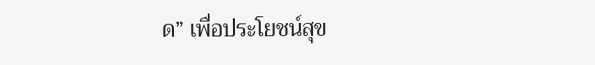ด” เพื่อประโยชน์สุข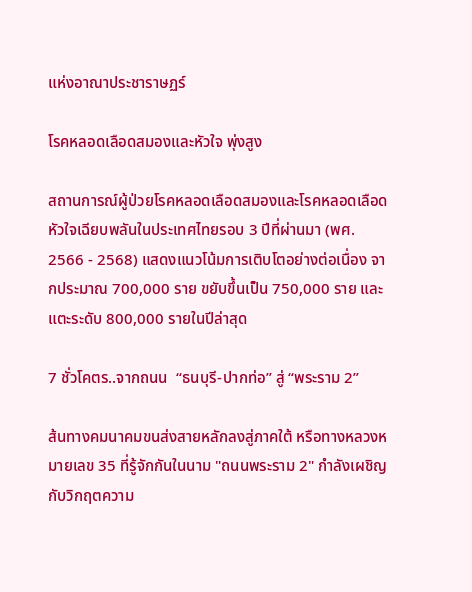แห่งอาณาประชาราษฏร์

โรคหลอดเลือดสมองและหัวใจ พุ่งสูง

สถานการณ์ผู้ป่วยโรคหลอดเลือดสมองและโรคหลอดเลือดหัวใจเฉียบพลันในประเทศไทยรอบ 3 ปีที่ผ่านมา (พศ. 2566 - 2568) แสดงแนวโน้มการเติบโตอย่างต่อเนื่อง จากประมาณ 700,000 ราย ขยับขึ้นเป็น 750,000 ราย และแตะระดับ 800,000 รายในปีล่าสุด

7 ชั่วโคตร..จากถนน  “ธนบุรี-ปากท่อ” สู่ “พระราม 2”

ส้นทางคมนาคมขนส่งสายหลักลงสู่ภาคใต้ หรือทางหลวงหมายเลข 35 ที่รู้จักกันในนาม "ถนนพระราม 2" กำลังเผชิญกับวิกฤตความ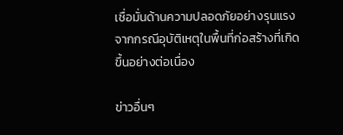เชื่อมั่นด้านความปลอดภัยอย่างรุนแรง จากกรณีอุบัติเหตุในพื้นที่ก่อสร้างที่เกิดขึ้นอย่างต่อเนื่อง

ข่าวอื่นๆ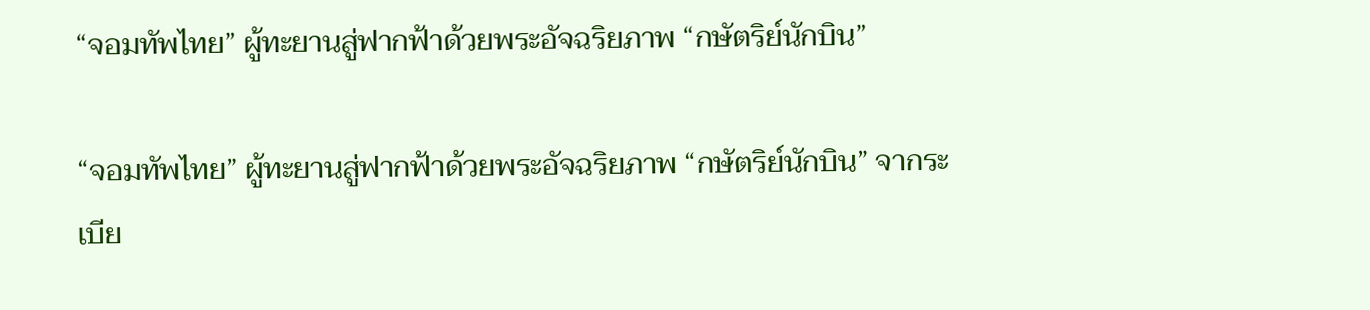“จอมทัพไทย” ผู้ทะยานสู่ฟากฟ้าด้วยพระอัจฉริยภาพ “กษัตริย์นักบิน”

“จอมทัพไทย” ผู้ทะยานสู่ฟากฟ้าด้วยพระอัจฉริยภาพ “กษัตริย์นักบิน” จากระเบีย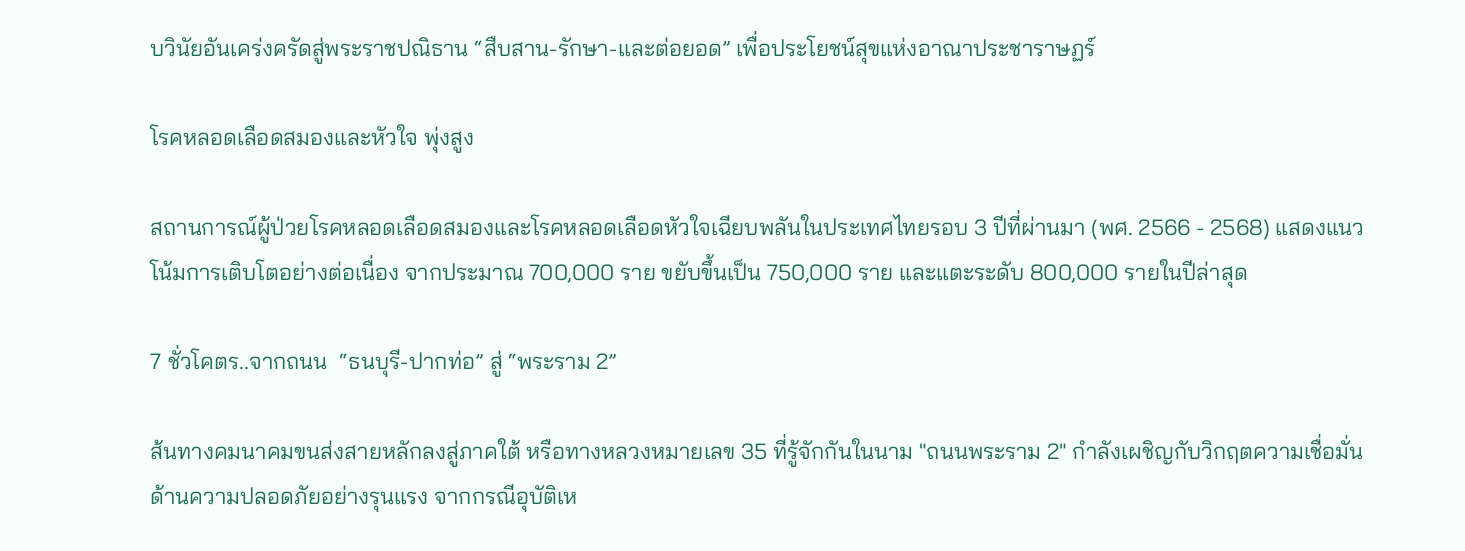บวินัยอันเคร่งครัดสู่พระราชปณิธาน “สืบสาน-รักษา-และต่อยอด” เพื่อประโยชน์สุขแห่งอาณาประชาราษฏร์

โรคหลอดเลือดสมองและหัวใจ พุ่งสูง

สถานการณ์ผู้ป่วยโรคหลอดเลือดสมองและโรคหลอดเลือดหัวใจเฉียบพลันในประเทศไทยรอบ 3 ปีที่ผ่านมา (พศ. 2566 - 2568) แสดงแนวโน้มการเติบโตอย่างต่อเนื่อง จากประมาณ 700,000 ราย ขยับขึ้นเป็น 750,000 ราย และแตะระดับ 800,000 รายในปีล่าสุด

7 ชั่วโคตร..จากถนน  “ธนบุรี-ปากท่อ” สู่ “พระราม 2”

ส้นทางคมนาคมขนส่งสายหลักลงสู่ภาคใต้ หรือทางหลวงหมายเลข 35 ที่รู้จักกันในนาม "ถนนพระราม 2" กำลังเผชิญกับวิกฤตความเชื่อมั่นด้านความปลอดภัยอย่างรุนแรง จากกรณีอุบัติเห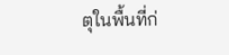ตุในพื้นที่ก่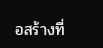อสร้างที่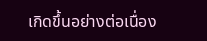เกิดขึ้นอย่างต่อเนื่อง